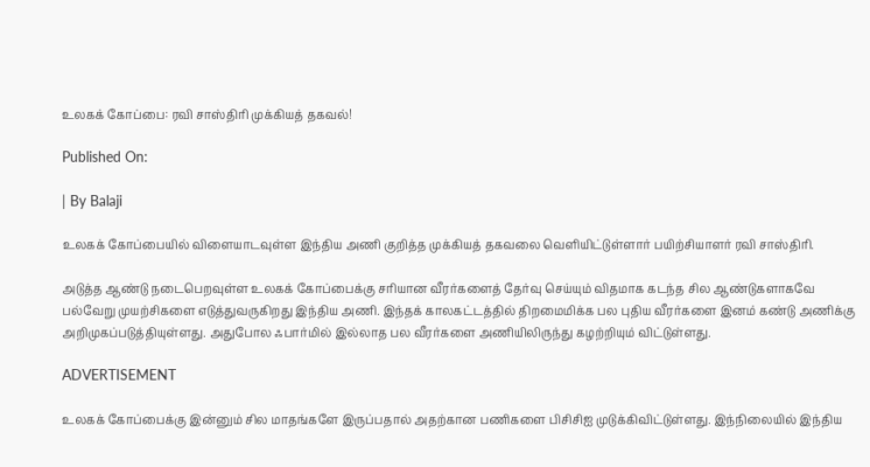உலகக் கோப்பை: ரவி சாஸ்திரி முக்கியத் தகவல்!

Published On:

| By Balaji

உலகக் கோப்பையில் விளையாடவுள்ள இந்திய அணி குறித்த முக்கியத் தகவலை வெளியிட்டுள்ளார் பயிற்சியாளர் ரவி சாஸ்திரி.

அடுத்த ஆண்டு நடைபெறவுள்ள உலகக் கோப்பைக்கு சரியான வீரர்களைத் தேர்வு செய்யும் விதமாக கடந்த சில ஆண்டுகளாகவே பல்வேறு முயற்சிகளை எடுத்துவருகிறது இந்திய அணி. இந்தக் காலகட்டத்தில் திறமைமிக்க பல புதிய வீரர்களை இனம் கண்டு அணிக்கு அறிமுகப்படுத்தியுள்ளது. அதுபோல ஃபார்மில் இல்லாத பல வீரர்களை அணியிலிருந்து கழற்றியும் விட்டுள்ளது.

ADVERTISEMENT

உலகக் கோப்பைக்கு இன்னும் சில மாதங்களே இருப்பதால் அதற்கான பணிகளை பிசிசிஐ முடுக்கிவிட்டுள்ளது. இந்நிலையில் இந்திய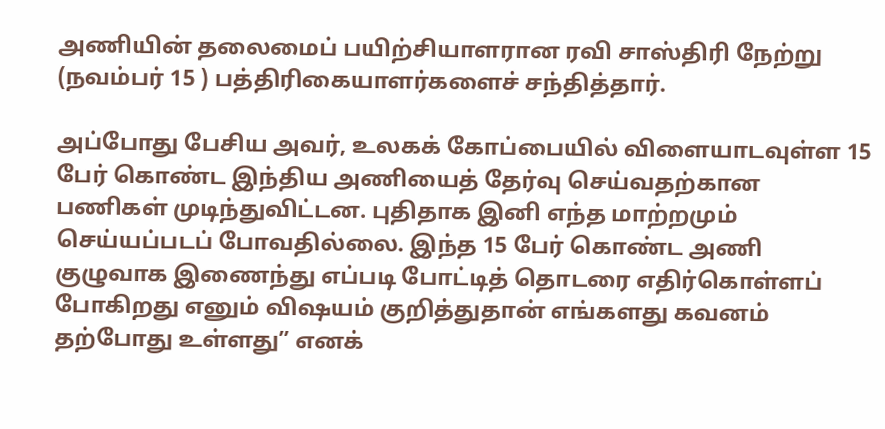அணியின் தலைமைப் பயிற்சியாளரான ரவி சாஸ்திரி நேற்று (நவம்பர் 15 ) பத்திரிகையாளர்களைச் சந்தித்தார்.

அப்போது பேசிய அவர், உலகக் கோப்பையில் விளையாடவுள்ள 15 பேர் கொண்ட இந்திய அணியைத் தேர்வு செய்வதற்கான பணிகள் முடிந்துவிட்டன. புதிதாக இனி எந்த மாற்றமும் செய்யப்படப் போவதில்லை. இந்த 15 பேர் கொண்ட அணி குழுவாக இணைந்து எப்படி போட்டித் தொடரை எதிர்கொள்ளப் போகிறது எனும் விஷயம் குறித்துதான் எங்களது கவனம் தற்போது உள்ளது” எனக்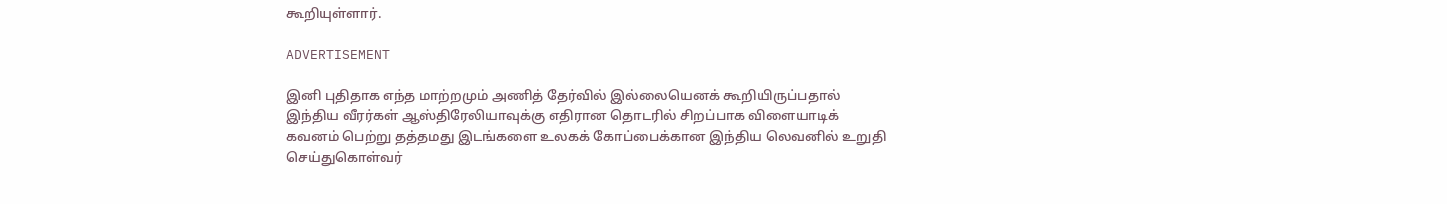கூறியுள்ளார்.

ADVERTISEMENT

இனி புதிதாக எந்த மாற்றமும் அணித் தேர்வில் இல்லையெனக் கூறியிருப்பதால் இந்திய வீரர்கள் ஆஸ்திரேலியாவுக்கு எதிரான தொடரில் சிறப்பாக விளையாடிக் கவனம் பெற்று தத்தமது இடங்களை உலகக் கோப்பைக்கான இந்திய லெவனில் உறுதி செய்துகொள்வர்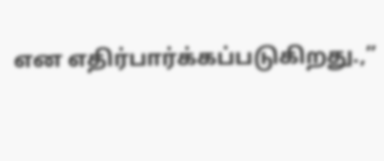என எதிர்பார்க்கப்படுகிறது.,”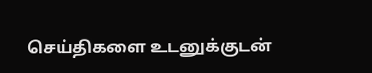செய்திகளை உடனுக்குடன்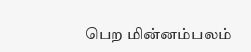பெற மின்னம்பலம்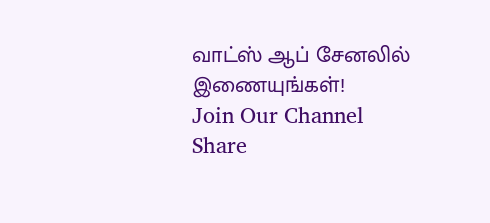வாட்ஸ் ஆப் சேனலில் இணையுங்கள்!
Join Our Channel
Share